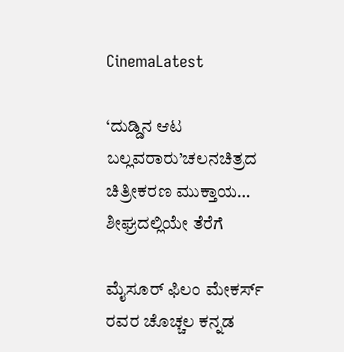CinemaLatest

‘ದುಡ್ಡಿನ ಆಟ ಬಲ್ಲವರಾರು’ಚಲನಚಿತ್ರದ ಚಿತ್ರೀಕರಣ ಮುಕ್ತಾಯ… ಶೀಘ್ರದಲ್ಲಿಯೇ ತೆರೆಗೆ

ಮೈಸೂರ್ ಫಿಲಂ ಮೇಕರ್ಸ್ ರವರ ಚೊಚ್ಚಲ ಕನ್ನಡ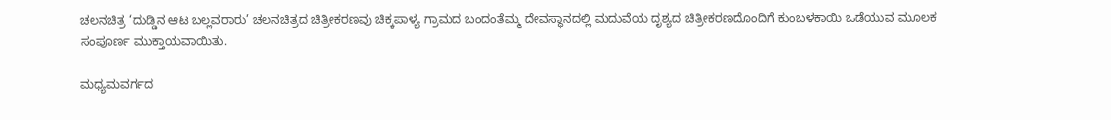ಚಲನಚಿತ್ರ ‘ದುಡ್ಡಿನ ಆಟ ಬಲ್ಲವರಾರು’ ಚಲನಚಿತ್ರದ ಚಿತ್ರೀಕರಣವು ಚಿಕ್ಕಪಾಳ್ಯ ಗ್ರಾಮದ ಬಂದಂತೆಮ್ಮ ದೇವಸ್ಥಾನದಲ್ಲಿ ಮದುವೆಯ ದೃಶ್ಯದ ಚಿತ್ರೀಕರಣದೊಂದಿಗೆ ಕುಂಬಳಕಾಯಿ ಒಡೆಯುವ ಮೂಲಕ ಸಂಪೂರ್ಣ ಮುಕ್ತಾಯವಾಯಿತು.

ಮಧ್ಯಮವರ್ಗದ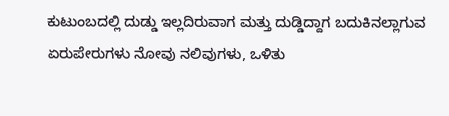ಕುಟುಂಬದಲ್ಲಿ ದುಡ್ಡು ಇಲ್ಲದಿರುವಾಗ ಮತ್ತು ದುಡ್ಡಿದ್ದಾಗ ಬದುಕಿನಲ್ಲಾಗುವ  ಏರುಪೇರುಗಳು ನೋವು ನಲಿವುಗಳು, ಒಳಿತು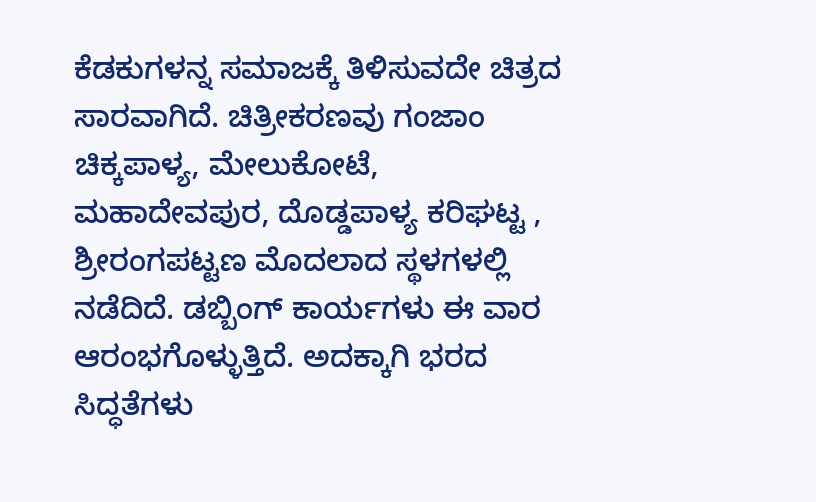ಕೆಡಕುಗಳನ್ನ ಸಮಾಜಕ್ಕೆ ತಿಳಿಸುವದೇ ಚಿತ್ರದ ಸಾರವಾಗಿದೆ. ಚಿತ್ರೀಕರಣವು ಗಂಜಾಂ ಚಿಕ್ಕಪಾಳ್ಯ, ಮೇಲುಕೋಟೆ, ಮಹಾದೇವಪುರ, ದೊಡ್ಡಪಾಳ್ಯ ಕರಿಘಟ್ಟ , ಶ್ರೀರಂಗಪಟ್ಟಣ ಮೊದಲಾದ ಸ್ಥಳಗಳಲ್ಲಿ ನಡೆದಿದೆ. ಡಬ್ಬಿಂಗ್ ಕಾರ್ಯಗಳು ಈ ವಾರ ಆರಂಭಗೊಳ್ಳುತ್ತಿದೆ. ಅದಕ್ಕಾಗಿ ಭರದ  ಸಿದ್ಧತೆಗಳು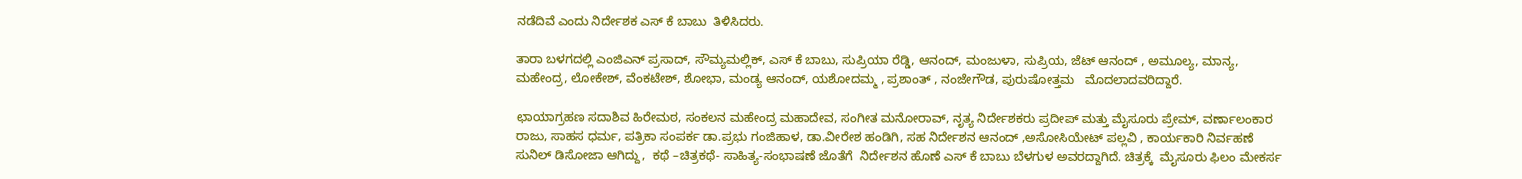ನಡೆದಿವೆ ಎಂದು ನಿರ್ದೇಶಕ ಎಸ್ ಕೆ ಬಾಬು  ತಿಳಿಸಿದರು.

ತಾರಾ ಬಳಗದಲ್ಲಿ ಎಂಜಿಎನ್ ಪ್ರಸಾದ್, ಸೌಮ್ಯಮಲ್ಲಿಕ್, ಎಸ್ ಕೆ ಬಾಬು, ಸುಪ್ರಿಯಾ ರೆಡ್ಡಿ, ಆನಂದ್, ಮಂಜುಳಾ, ಸುಪ್ರಿಯ, ಜೆಟ್ ಆನಂದ್ , ಅಮೂಲ್ಯ, ಮಾನ್ಯ, ಮಹೇಂದ್ರ, ಲೋಕೇಶ್, ವೆಂಕಟೇಶ್, ಶೋಭಾ, ಮಂಡ್ಯ ಆನಂದ್, ಯಶೋದಮ್ಮ , ಪ್ರಶಾಂತ್ , ನಂಜೇಗೌಡ, ಪುರುಷೋತ್ತಮ   ಮೊದಲಾದವರಿದ್ದಾರೆ.

ಛಾಯಾಗ್ರಹಣ ಸದಾಶಿವ ಹಿರೇಮಠ, ಸಂಕಲನ ಮಹೇಂದ್ರ ಮಹಾದೇವ, ಸಂಗೀತ ಮನೋರಾವ್, ನೃತ್ಯ ನಿರ್ದೇಶಕರು ಪ್ರದೀಪ್ ಮತ್ತು ಮೈಸೂರು ಪ್ರೇಮ್, ವರ್ಣಾಲಂಕಾರ ರಾಜು, ಸಾಹಸ ಧರ್ಮ, ಪತ್ರಿಕಾ ಸಂಪರ್ಕ ಡಾ.ಪ್ರಭು ಗಂಜಿಹಾಳ, ಡಾ.ವೀರೇಶ ಹಂಡಿಗಿ, ಸಹ ನಿರ್ದೇಶನ ಆನಂದ್ ,ಅಸೋಸಿಯೇಟ್ ಪಲ್ಲವಿ , ಕಾರ್ಯಕಾರಿ ನಿರ್ವಹಣೆ ಸುನಿಲ್ ಡಿಸೋಜಾ ಆಗಿದ್ದು,  ಕಥೆ –ಚಿತ್ರಕಥೆ- ಸಾಹಿತ್ಯ-ಸಂಭಾಷಣೆ ಜೊತೆಗೆ  ನಿರ್ದೇಶನ ಹೊಣೆ ಎಸ್ ಕೆ ಬಾಬು ಬೆಳಗುಳ ಅವರದ್ದಾಗಿದೆ. ಚಿತ್ರಕ್ಕೆ  ಮೈಸೂರು ಫಿಲಂ ಮೇಕರ್ಸ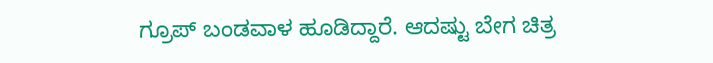ಗ್ರೂಪ್ ಬಂಡವಾಳ ಹೂಡಿದ್ದಾರೆ. ಆದಷ್ಟು ಬೇಗ ಚಿತ್ರ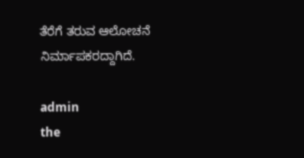ತೆರೆಗೆ ತರುವ ಆಲೋಚನೆ ನಿರ್ಮಾಪಕರದ್ದಾಗಿದೆ.

admin
the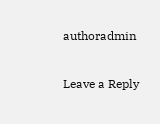authoradmin

Leave a Reply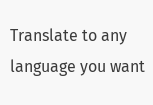Translate to any language you want